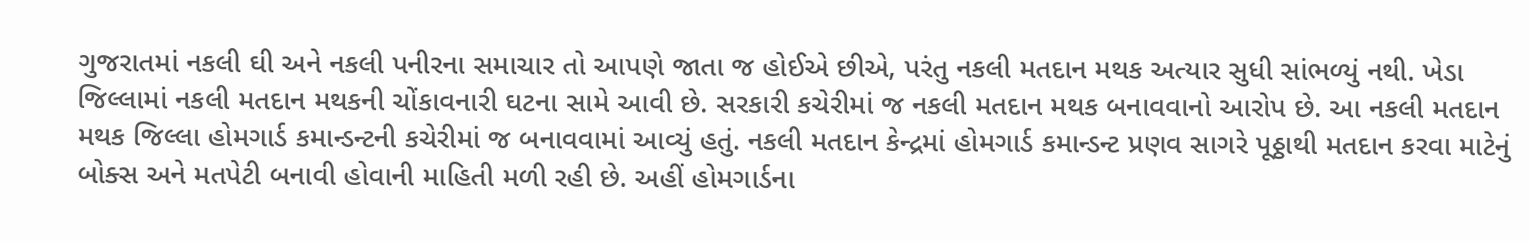ગુજરાતમાં નકલી ઘી અને નકલી પનીરના સમાચાર તો આપણે જાતા જ હોઈએ છીએ, પરંતુ નકલી મતદાન મથક અત્યાર સુધી સાંભળ્યું નથી. ખેડા જિલ્લામાં નકલી મતદાન મથકની ચોંકાવનારી ઘટના સામે આવી છે. સરકારી કચેરીમાં જ નકલી મતદાન મથક બનાવવાનો આરોપ છે. આ નકલી મતદાન મથક જિલ્લા હોમગાર્ડ કમાન્ડન્ટની કચેરીમાં જ બનાવવામાં આવ્યું હતું. નકલી મતદાન કેન્દ્રમાં હોમગાર્ડ કમાન્ડન્ટ પ્રણવ સાગરે પૂઠ્ઠાથી મતદાન કરવા માટેનું બોક્સ અને મતપેટી બનાવી હોવાની માહિતી મળી રહી છે. અહીં હોમગાર્ડના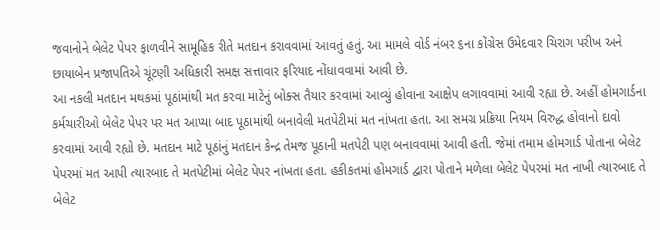જવાનોને બેલેટ પેપર ફાળવીને સામૂહિક રીતે મતદાન કરાવવામાં આવતું હતું. આ મામલે વોર્ડ નંબર ૬ના કોંગ્રેસ ઉમેદવાર ચિરાગ પરીખ અને છાયાબેન પ્રજાપતિએ ચૂંટણી અધિકારી સમક્ષ સત્તાવાર ફરિયાદ નોંધાવવામાં આવી છે.
આ નકલી મતદાન મથકમાં પૂઠાંમાંથી મત કરવા માટેનું બોક્સ તૈયાર કરવામાં આવ્યું હોવાના આક્ષેપ લગાવવામાં આવી રહ્યા છે. અહીં હોમગાર્ડના કર્મચારીઓ બેલેટ પેપર પર મત આપ્યા બાદ પૂઠામાંથી બનાવેલી મતપેટીમાં મત નાંખતા હતા. આ સમગ્ર પ્રક્રિયા નિયમ વિરુદ્ધ હોવાનો દાવો કરવામાં આવી રહ્યો છે. મતદાન માટે પૂઠાંનું મતદાન કેન્દ્ર તેમજ પૂઠાની મતપેટી પણ બનાવવામાં આવી હતી. જેમાં તમામ હોમગાર્ડ પોતાના બેલેટ પેપરમાં મત આપી ત્યારબાદ તે મતપેટીમાં બેલેટ પેપર નાંખતા હતા. હકીકતમાં હોમગાર્ડ દ્વારા પોતાને મળેલા બેલેટ પેપરમાં મત નાખી ત્યારબાદ તે બેલેટ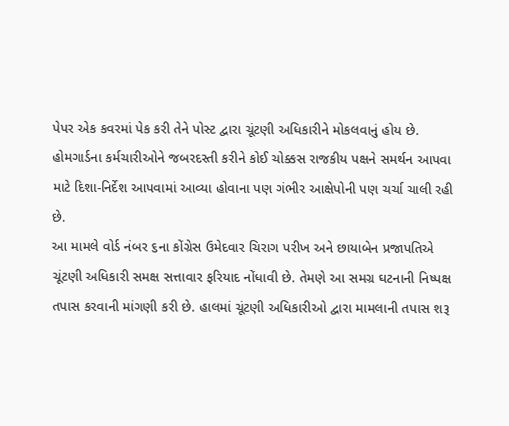પેપર એક કવરમાં પેક કરી તેને પોસ્ટ દ્વારા ચૂંટણી અધિકારીને મોકલવાનું હોય છે. હોમગાર્ડના કર્મચારીઓને જબરદસ્તી કરીને કોઈ ચોક્કસ રાજકીય પક્ષને સમર્થન આપવા માટે દિશા-નિર્દેશ આપવામાં આવ્યા હોવાના પણ ગંભીર આક્ષેપોની પણ ચર્ચા ચાલી રહી છે.
આ મામલે વોર્ડ નંબર ૬ના કોંગ્રેસ ઉમેદવાર ચિરાગ પરીખ અને છાયાબેન પ્રજાપતિએ ચૂંટણી અધિકારી સમક્ષ સત્તાવાર ફરિયાદ નોંધાવી છે. તેમણે આ સમગ્ર ઘટનાની નિષ્પક્ષ તપાસ કરવાની માંગણી કરી છે. હાલમાં ચૂંટણી અધિકારીઓ દ્વારા મામલાની તપાસ શરૂ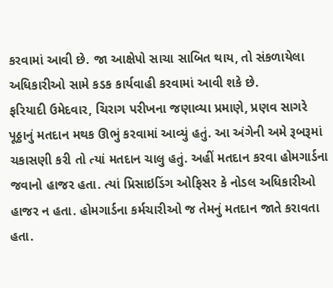કરવામાં આવી છે. જા આક્ષેપો સાચા સાબિત થાય, તો સંકળાયેલા અધિકારીઓ સામે કડક કાર્યવાહી કરવામાં આવી શકે છે.
ફરિયાદી ઉમેદવાર, ચિરાગ પરીખના જણાવ્યા પ્રમાણે, પ્રણવ સાગરે પૂઠ્ઠાનું મતદાન મથક ઊભું કરવામાં આવ્યું હતું. આ અંગેની અમે રૂબરૂમાં ચકાસણી કરી તો ત્યાં મતદાન ચાલુ હતું. અહીં મતદાન કરવા હોમગાર્ડના જવાનો હાજર હતા. ત્યાં પ્રિસાઇડિંગ ઓફિસર કે નોડલ અધિકારીઓ હાજર ન હતા. હોમગાર્ડના કર્મચારીઓ જ તેમનું મતદાન જાતે કરાવતા હતા.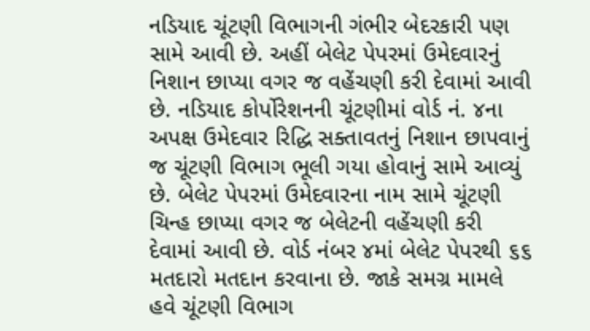નડિયાદ ચૂંટણી વિભાગની ગંભીર બેદરકારી પણ સામે આવી છે. અહીં બેલેટ પેપરમાં ઉમેદવારનું નિશાન છાપ્યા વગર જ વહેંચણી કરી દેવામાં આવી છે. નડિયાદ કોર્પોરેશનની ચૂંટણીમાં વોર્ડ નં. ૪ના અપક્ષ ઉમેદવાર રિદ્ધિ સક્તાવતનું નિશાન છાપવાનું જ ચૂંટણી વિભાગ ભૂલી ગયા હોવાનું સામે આવ્યું છે. બેલેટ પેપરમાં ઉમેદવારના નામ સામે ચૂંટણી ચિન્હ છાપ્યા વગર જ બેલેટની વહેંચણી કરી દેવામાં આવી છે. વોર્ડ નંબર ૪માં બેલેટ પેપરથી ૬૬ મતદારો મતદાન કરવાના છે. જાકે સમગ્ર મામલે હવે ચૂંટણી વિભાગ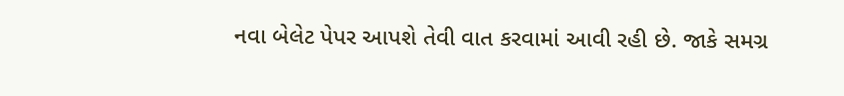નવા બેલેટ પેપર આપશે તેવી વાત કરવામાં આવી રહી છે. જાકે સમગ્ર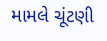મામલે ચૂંટણી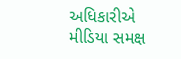અધિકારીએ મીડિયા સમક્ષ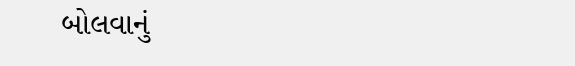બોલવાનું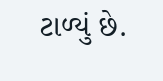ટાળ્યું છે.